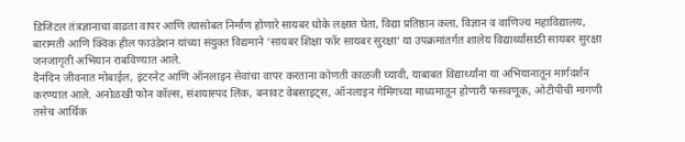डिजिटल तंत्रज्ञानाचा वाढता वापर आणि त्यासोबत निर्माण होणारे सायबर धोके लक्षात घेता, विद्या प्रतिष्ठान कला, विज्ञान व वाणिज्य महाविद्यालय, बारामती आणि क्विक हील फाउंडेशन यांच्या संयुक्त विद्यमाने ‘सायबर शिक्षा फॉर सायबर सुरक्षा’ या उपक्रमांतर्गत शालेय विद्यार्थ्यांसाठी सायबर सुरक्षा जनजागृती अभियान राबविण्यात आले.
दैनंदिन जीवनात मोबाईल, इंटरनेट आणि ऑनलाइन सेवांचा वापर करताना कोणती काळजी घ्यावी, याबाबत विद्यार्थ्यांना या अभियानातून मार्गदर्शन करण्यात आले. अनोळखी फोन कॉल्स, संशयास्पद लिंक, बनावट वेबसाइट्स, ऑनलाइन गेमिंगच्या माध्यमातून होणारी फसवणूक, ओटीपीची मागणी तसेच आर्थिक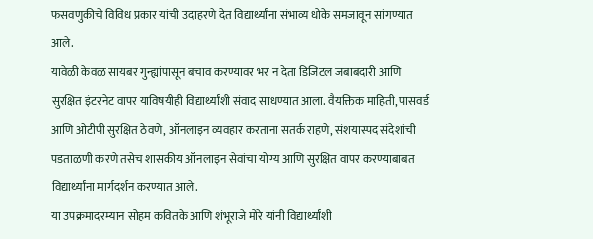फसवणुकीचे विविध प्रकार यांची उदाहरणे देत विद्यार्थ्यांना संभाव्य धोके समजावून सांगण्यात आले.
यावेळी केवळ सायबर गुन्ह्यांपासून बचाव करण्यावर भर न देता डिजिटल जबाबदारी आणि सुरक्षित इंटरनेट वापर याविषयीही विद्यार्थ्यांशी संवाद साधण्यात आला. वैयक्तिक माहिती, पासवर्ड आणि ओटीपी सुरक्षित ठेवणे, ऑनलाइन व्यवहार करताना सतर्क राहणे, संशयास्पद संदेशांची पडताळणी करणे तसेच शासकीय ऑनलाइन सेवांचा योग्य आणि सुरक्षित वापर करण्याबाबत विद्यार्थ्यांना मार्गदर्शन करण्यात आले.
या उपक्रमादरम्यान सोहम कवितके आणि शंभूराजे मोरे यांनी विद्यार्थ्यांशी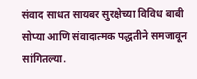संवाद साधत सायबर सुरक्षेच्या विविध बाबी सोप्या आणि संवादात्मक पद्धतीने समजावून सांगितल्या.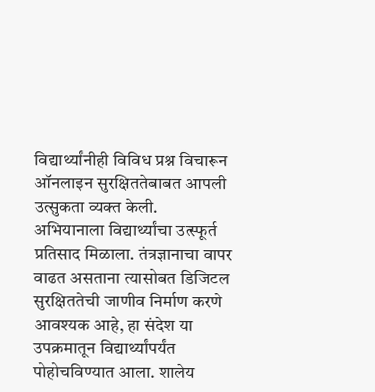विद्यार्थ्यांनीही विविध प्रश्न विचारून ऑनलाइन सुरक्षिततेबाबत आपली उत्सुकता व्यक्त केली.
अभियानाला विद्यार्थ्यांचा उत्स्फूर्त प्रतिसाद मिळाला. तंत्रज्ञानाचा वापर वाढत असताना त्यासोबत डिजिटल सुरक्षिततेची जाणीव निर्माण करणे आवश्यक आहे, हा संदेश या उपक्रमातून विद्यार्थ्यांपर्यंत पोहोचविण्यात आला. शालेय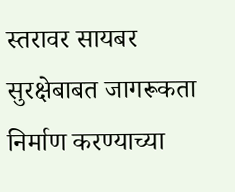स्तरावर सायबर सुरक्षेबाबत जागरूकता निर्माण करण्याच्या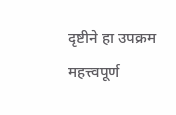दृष्टीने हा उपक्रम महत्त्वपूर्ण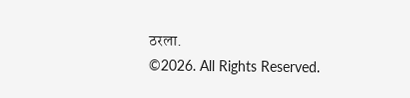ठरला.
©2026. All Rights Reserved.